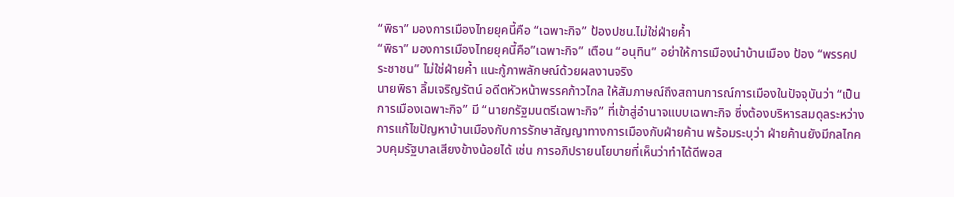“พิธา” มองการเมืองไทยยุคนี้คือ “เฉพาะกิจ” ป้องปชน.ไม่ใช่ฝ่ายค้ำ
“พิธา” มองการเมืองไทยยุคนี้คือ”เฉพาะกิจ” เตือน “อนุทิน” อย่าให้การเมืองนำบ้านเมือง ป้อง “พรรคประชาชน” ไม่ใช่ฝ่ายค้ำ แนะกู้ภาพลักษณ์ด้วยผลงานจริง
นายพิธา ลิ้มเจริญรัตน์ อดีตหัวหน้าพรรคก้าวไกล ให้สัมภาษณ์ถึงสถานการณ์การเมืองในปัจจุบันว่า “เป็นการเมืองเฉพาะกิจ” มี “นายกรัฐมนตรีเฉพาะกิจ” ที่เข้าสู่อำนาจแบบเฉพาะกิจ ซึ่งต้องบริหารสมดุลระหว่างการแก้ไขปัญหาบ้านเมืองกับการรักษาสัญญาทางการเมืองกับฝ่ายค้าน พร้อมระบุว่า ฝ่ายค้านยังมีกลไกควบคุมรัฐบาลเสียงข้างน้อยได้ เช่น การอภิปรายนโยบายที่เห็นว่าทำได้ดีพอส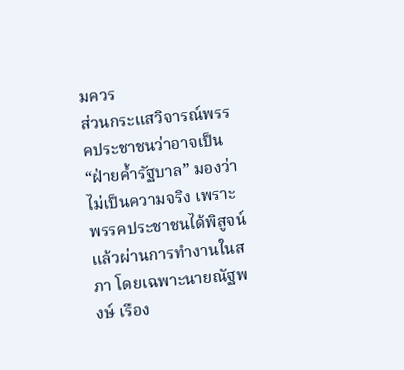มควร
ส่วนกระแสวิจารณ์พรรคประชาชนว่าอาจเป็น “ฝ่ายค้ำรัฐบาล” มองว่า ไม่เป็นความจริง เพราะพรรคประชาชนได้พิสูจน์แล้วผ่านการทำงานในสภา โดยเฉพาะนายณัฐพงษ์ เรือง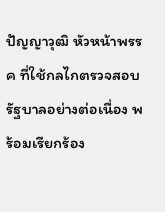ปัญญาวุฒิ หัวหน้าพรรค ที่ใช้กลไกตรวจสอบรัฐบาลอย่างต่อเนื่อง พร้อมเรียกร้อง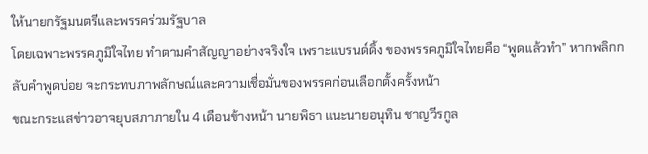ให้นายกรัฐมนตรีและพรรคร่วมรัฐบาล
โดยเฉพาะพรรคภูมิใจไทย ทำตามคำสัญญาอย่างจริงใจ เพราะแบรนด์ดิ้ง ของพรรคภูมิใจไทยคือ “พูดแล้วทำ” หากพลิกกลับคำพูดบ่อย จะกระทบภาพลักษณ์และความเชื่อมั่นของพรรคก่อนเลือกตั้งครั้งหน้า
ขณะกระแสข่าวอาจยุบสภาภายใน 4 เดือนข้างหน้า นายพิธา แนะนายอนุทิน ชาญวีรกูล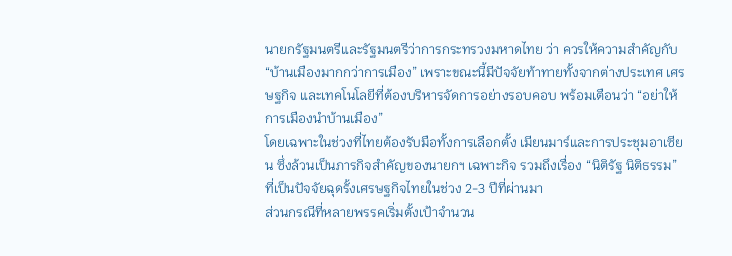นายกรัฐมนตรีและรัฐมนตรีว่าการกระทรวงมหาดไทย ว่า ควรให้ความสำคัญกับ “บ้านเมืองมากกว่าการเมือง” เพราะขณะนี้มีปัจจัยท้าทายทั้งจากต่างประเทศ เศรษฐกิจ และเทคโนโลยีที่ต้องบริหารจัดการอย่างรอบคอบ พร้อมเตือนว่า “อย่าให้การเมืองนำบ้านเมือง”
โดยเฉพาะในช่วงที่ไทยต้องรับมือทั้งการเลือกตั้ง เมียนมาร์และการประชุมอาเซียน ซึ่งล้วนเป็นภารกิจสำคัญของนายกฯ เฉพาะกิจ รวมถึงเรื่อง “นิติรัฐ นิติธรรม” ที่เป็นปัจจัยฉุดรั้งเศรษฐกิจไทยในช่วง 2-3 ปีที่ผ่านมา
ส่วนกรณีที่หลายพรรคเริ่มตั้งเป้าจำนวน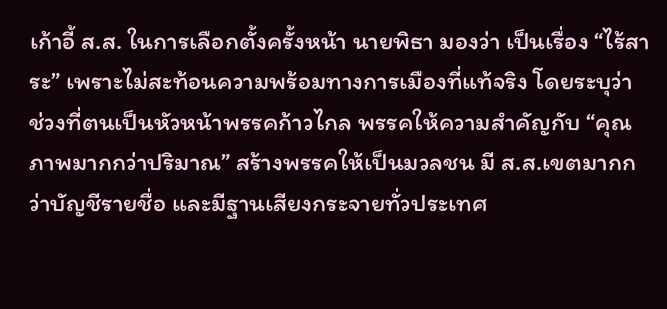เก้าอี้ ส.ส. ในการเลือกตั้งครั้งหน้า นายพิธา มองว่า เป็นเรื่อง “ไร้สาระ” เพราะไม่สะท้อนความพร้อมทางการเมืองที่แท้จริง โดยระบุว่า ช่วงที่ตนเป็นหัวหน้าพรรคก้าวไกล พรรคให้ความสำคัญกับ “คุณภาพมากกว่าปริมาณ” สร้างพรรคให้เป็นมวลชน มี ส.ส.เขตมากกว่าบัญชีรายชื่อ และมีฐานเสียงกระจายทั่วประเทศ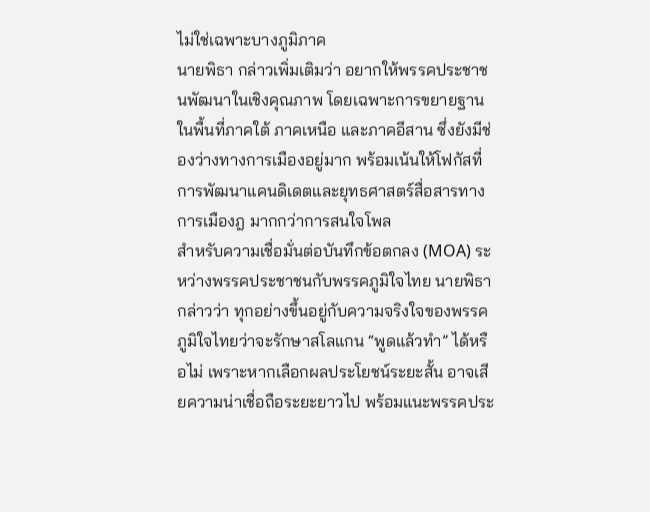ไม่ใช่เฉพาะบางภูมิภาค
นายพิธา กล่าวเพิ่มเติมว่า อยากให้พรรคประชาชนพัฒนาในเชิงคุณภาพ โดยเฉพาะการขยายฐานในพื้นที่ภาคใต้ ภาคเหนือ และภาคอีสาน ซึ่งยังมีช่องว่างทางการเมืองอยู่มาก พร้อมเน้นให้โฟกัสที่ การพัฒนาแคนดิเดตและยุทธศาสตร์สื่อสารทางการเมืองฎ มากกว่าการสนใจโพล
สำหรับความเชื่อมั่นต่อบันทึกข้อตกลง (MOA) ระหว่างพรรคประชาชนกับพรรคภูมิใจไทย นายพิธา กล่าวว่า ทุกอย่างขึ้นอยู่กับความจริงใจของพรรคภูมิใจไทยว่าจะรักษาสโลแกน “พูดแล้วทำ” ได้หรือไม่ เพราะหากเลือกผลประโยชน์ระยะสั้น อาจเสียความน่าเชื่อถือระยะยาวไป พร้อมแนะพรรคประ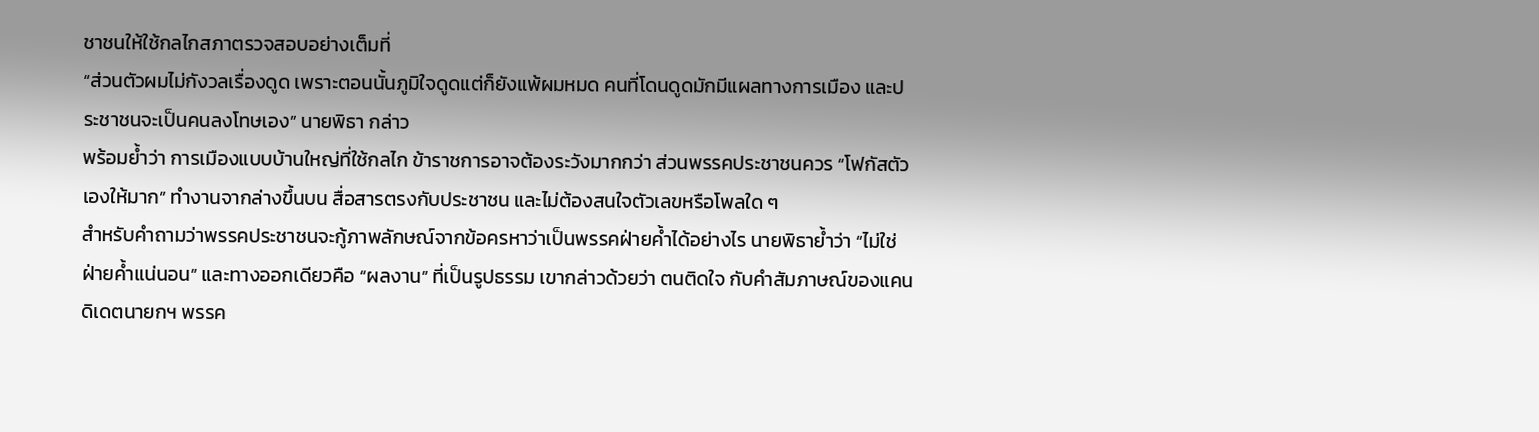ชาชนให้ใช้กลไกสภาตรวจสอบอย่างเต็มที่
“ส่วนตัวผมไม่กังวลเรื่องดูด เพราะตอนนั้นภูมิใจดูดแต่ก็ยังแพ้ผมหมด คนที่โดนดูดมักมีแผลทางการเมือง และประชาชนจะเป็นคนลงโทษเอง” นายพิธา กล่าว
พร้อมย้ำว่า การเมืองแบบบ้านใหญ่ที่ใช้กลไก ข้าราชการอาจต้องระวังมากกว่า ส่วนพรรคประชาชนควร “โฟกัสตัวเองให้มาก” ทำงานจากล่างขึ้นบน สื่อสารตรงกับประชาชน และไม่ต้องสนใจตัวเลขหรือโพลใด ๆ
สำหรับคำถามว่าพรรคประชาชนจะกู้ภาพลักษณ์จากข้อครหาว่าเป็นพรรคฝ่ายค้ำได้อย่างไร นายพิธาย้ำว่า “ไม่ใช่ฝ่ายค้ำแน่นอน” และทางออกเดียวคือ “ผลงาน” ที่เป็นรูปธรรม เขากล่าวด้วยว่า ตนติดใจ กับคำสัมภาษณ์ของแคนดิเดตนายกฯ พรรค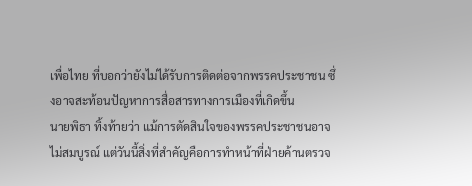เพื่อไทย ที่บอกว่ายังไม่ได้รับการติดต่อจากพรรคประชาชน ซึ่งอาจสะท้อนปัญหาการสื่อสารทางการเมืองที่เกิดขึ้น
นายพิธา ทิ้งท้ายว่า แม้การตัดสินใจของพรรคประชาชนอาจไม่สมบูรณ์ แต่วันนี้สิ่งที่สำคัญคือการทำหน้าที่ฝ่ายค้านตรวจ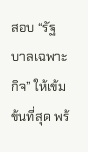สอบ “รัฐบาลเฉพาะกิจ” ให้เข้มข้นที่สุด พร้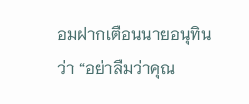อมฝากเตือนนายอนุทินว่า “อย่าลืมว่าคุณ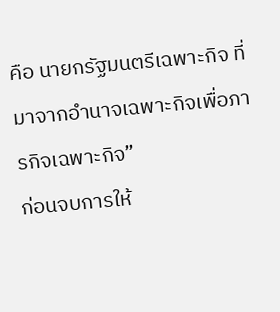คือ นายกรัฐมนตรีเฉพาะกิจ ที่มาจากอำนาจเฉพาะกิจเพื่อภารกิจเฉพาะกิจ”
ก่อนจบการให้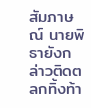สัมภาษณ์ นายพิธายังกล่าวติดตลกทิ้งท้า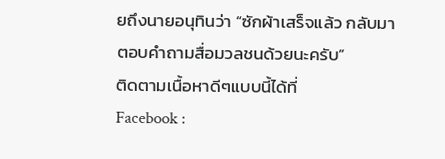ยถึงนายอนุทินว่า “ซักผ้าเสร็จแล้ว กลับมาตอบคำถามสื่อมวลชนด้วยนะครับ”
ติดตามเนื้อหาดีๆแบบนี้ได้ที่
Facebook :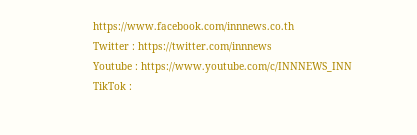https://www.facebook.com/innnews.co.th
Twitter : https://twitter.com/innnews
Youtube : https://www.youtube.com/c/INNNEWS_INN
TikTok :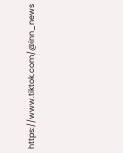https://www.tiktok.com/@inn_news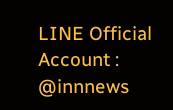LINE Official Account : @innnews